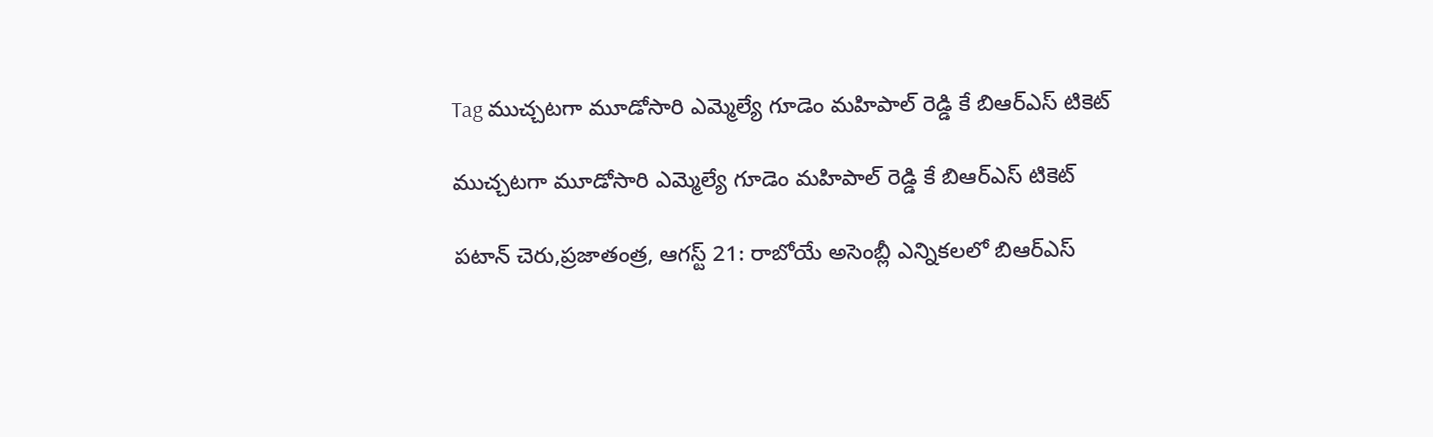Tag ముచ్చటగా మూడోసారి ఎమ్మెల్యే గూడెం మహిపాల్ రెడ్డి కే బిఆర్ఎస్ టికెట్

ముచ్చటగా మూడోసారి ఎమ్మెల్యే గూడెం మహిపాల్ రెడ్డి కే బిఆర్ఎస్ టికెట్

పటాన్ చెరు,ప్రజాతంత్ర, ఆగస్ట్ 21: రాబోయే అసెంబ్లీ ఎన్నికలలో బిఆర్ఎస్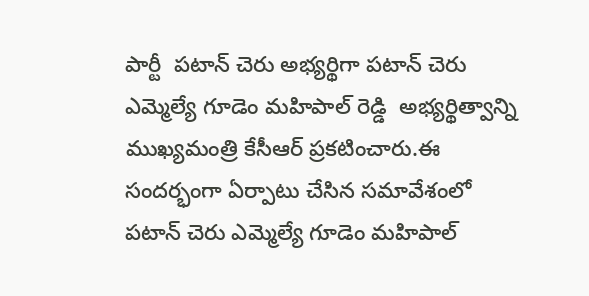పార్టీ  పటాన్ చెరు అభ్యర్థిగా పటాన్ చెరు ఎమ్మెల్యే గూడెం మహిపాల్ రెడ్డి  అభ్యర్థిత్వాన్ని ముఖ్యమంత్రి కేసీఆర్ ప్రకటించారు.ఈ సందర్భంగా ఏర్పాటు చేసిన సమావేశంలో పటాన్ చెరు ఎమ్మెల్యే గూడెం మహిపాల్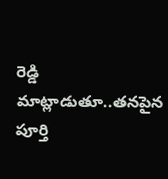రెడ్డి మాట్లాడుతూ..తనపైన పూర్తి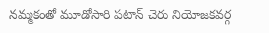నమ్మకంతో మూడోసారి పటాన్ చెరు నియోజకవర్గ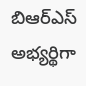బిఆర్ఎస్ అభ్యర్థిగా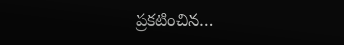ప్రకటించిన…